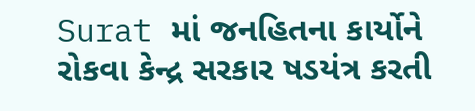Surat માં જનહિતના કાર્યોને રોકવા કેન્દ્ર સરકાર ષડયંત્ર કરતી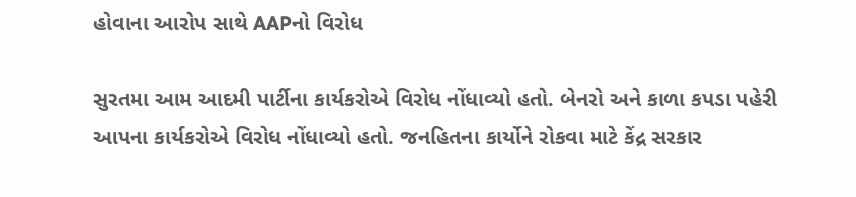હોવાના આરોપ સાથે AAPનો વિરોધ

સુરતમા આમ આદમી પાર્ટીના કાર્યકરોએ વિરોધ નોંધાવ્યો હતો. બેનરો અને કાળા કપડા પહેરી આપના કાર્યકરોએ વિરોધ નોંધાવ્યો હતો. જનહિતના કાર્યોને રોકવા માટે કેંદ્ર સરકાર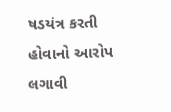ષડયંત્ર કરતી હોવાનો આરોપ લગાવી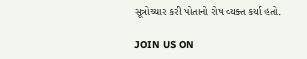સૂત્રોચ્ચાર કરી પોતાનો રોષ વ્યક્ત કર્યા હતો.

JOIN US ON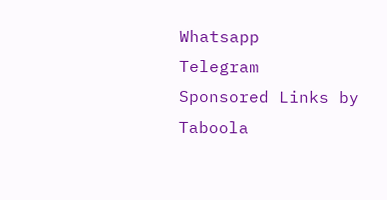Whatsapp
Telegram
Sponsored Links by Taboola